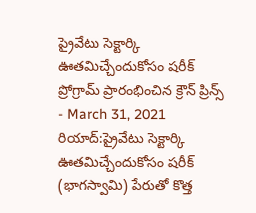ప్రైవేటు సెక్టార్కి ఊతమిచ్చేందుకోసం షరీక్ ప్రోగ్రామ్ ప్రారంభించిన క్రౌన్ ప్రిన్స్
- March 31, 2021
రియాద్:ప్రైవేటు సెక్టార్కి ఊతమిచ్చేందుకోసం షరీక్ (భాగస్వామి) పేరుతో కొత్త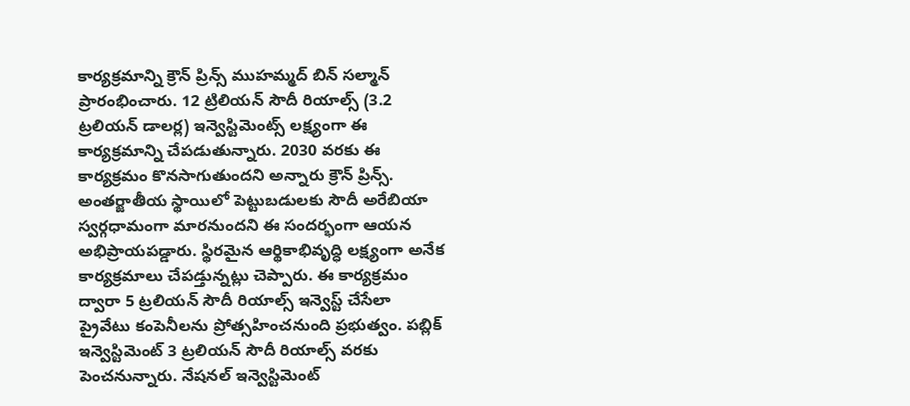కార్యక్రమాన్ని క్రౌన్ ప్రిన్స్ ముహమ్మద్ బిన్ సల్మాన్ ప్రారంభించారు. 12 ట్రిలియన్ సౌదీ రియాల్స్ (3.2 ట్రలియన్ డాలర్ల) ఇన్వెస్టిమెంట్స్ లక్ష్యంగా ఈ కార్యక్రమాన్ని చేపడుతున్నారు. 2030 వరకు ఈ కార్యక్రమం కొనసాగుతుందని అన్నారు క్రౌన్ ప్రిన్స్. అంతర్జాతీయ స్థాయిలో పెట్టుబడులకు సౌదీ అరేబియా స్వర్గధామంగా మారనుందని ఈ సందర్భంగా ఆయన అభిప్రాయపడ్డారు. స్థిరమైన ఆర్థికాభివృద్ధి లక్ష్యంగా అనేక కార్యక్రమాలు చేపడ్తున్నట్లు చెప్పారు. ఈ కార్యక్రమం ద్వారా 5 ట్రలియన్ సౌదీ రియాల్స్ ఇన్వెస్ట్ చేసేలా ప్రైవేటు కంపెనీలను ప్రోత్సహించనుంది ప్రభుత్వం. పబ్లిక్ ఇన్వెస్టిమెంట్ 3 ట్రలియన్ సౌదీ రియాల్స్ వరకు పెంచనున్నారు. నేషనల్ ఇన్వెస్టిమెంట్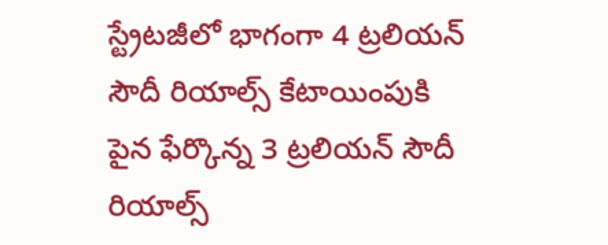స్ట్రేటజీలో భాగంగా 4 ట్రలియన్ సౌదీ రియాల్స్ కేటాయింపుకి పైన ఫేర్కొన్న 3 ట్రలియన్ సౌదీ రియాల్స్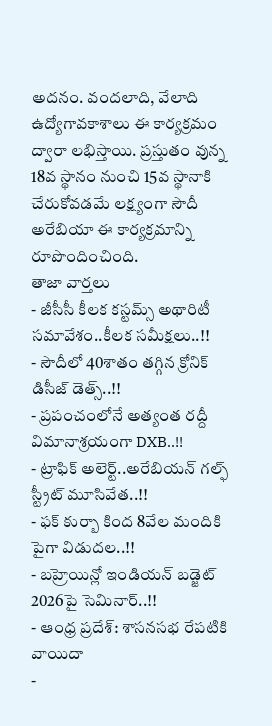అదనం. వందలాది, వేలాది ఉద్యోగావకాశాలు ఈ కార్యక్రమం ద్వారా లభిస్తాయి. ప్రస్తుతం వున్న 18వ స్థానం నుంచి 15వ స్థానాకి చేరుకోవడమే లక్ష్యంగా సౌదీ అరేబియా ఈ కార్యక్రమాన్ని రూపొందించింది.
తాజా వార్తలు
- జీసీసీ కీలక కస్టమ్స్ అథారిటీ సమావేశం..కీలక సమీక్షలు..!!
- సౌదీలో 40శాతం తగ్గిన క్రోనిక్ డిసీజ్ డెత్స్..!!
- ప్రపంచంలోనే అత్యంత రద్దీ విమానాశ్రయంగా DXB..!!
- ట్రాఫిక్ అలెర్ట్..అరేబియన్ గల్ఫ్ స్ట్రీట్ మూసివేత..!!
- ఫక్ కుర్బా కింద 8వేల మందికి పైగా విడుదల..!!
- బహ్రెయిన్లో ఇండియన్ బడ్జెట్ 2026పై సెమినార్..!!
- ఆంధ్ర ప్రదేశ్: శాసనసభ రేపటికి వాయిదా
-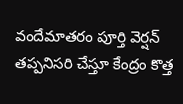వందేమాతరం పూర్తి వెర్షన్ తప్పనిసరి చేస్తూ కేంద్రం కొత్త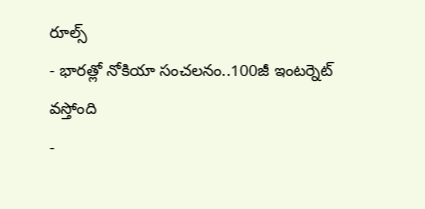రూల్స్
- భారత్లో నోకియా సంచలనం..100జీ ఇంటర్నెట్ వస్తోంది
-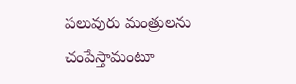పలువురు మంత్రులను చంపేస్తామంటూ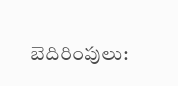బెదిరింపులు: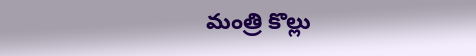మంత్రి కొల్లు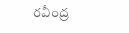రవీంద్ర